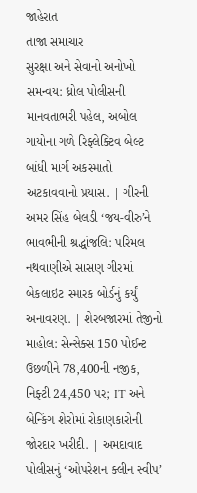જાહેરાત
તાજા સમાચાર
સુરક્ષા અને સેવાનો અનોખો સમન્વય: ધ્રોલ પોલીસની માનવતાભરી પહેલ, અબોલ ગાયોના ગળે રિફ્લેક્ટિવ બેલ્ટ બાંધી માર્ગ અકસ્માતો અટકાવવાનો પ્રયાસ. | ગીરની અમર સિંહ બેલડી ‘જય-વીરુ’ને ભાવભીની શ્રદ્ધાંજલિ: પરિમલ નથવાણીએ સાસણ ગીરમાં બેકલાઇટ સ્મારક બોર્ડનું કર્યું અનાવરણ. | શેરબજારમાં તેજીનો માહોલ: સેન્સેક્સ 150 પોઈન્ટ ઉછળીને 78,400ની નજીક, નિફ્ટી 24,450 પર; IT અને બેન્કિંગ શેરોમાં રોકાણકારોની જોરદાર ખરીદી. | અમદાવાદ પોલીસનું ‘ઓપરેશન ક્લીન સ્વીપ’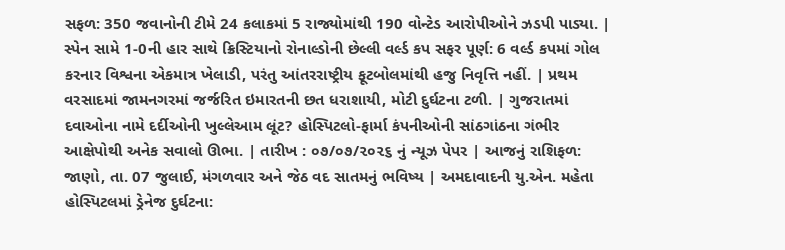સફળ: 350 જવાનોની ટીમે 24 કલાકમાં 5 રાજ્યોમાંથી 190 વોન્ટેડ આરોપીઓને ઝડપી પાડ્યા. | સ્પેન સામે 1-0ની હાર સાથે ક્રિસ્ટિયાનો રોનાલ્ડોની છેલ્લી વર્લ્ડ કપ સફર પૂર્ણ: 6 વર્લ્ડ કપમાં ગોલ કરનાર વિશ્વના એકમાત્ર ખેલાડી, પરંતુ આંતરરાષ્ટ્રીય ફૂટબોલમાંથી હજુ નિવૃત્તિ નહીં. | પ્રથમ વરસાદમાં જામનગરમાં જર્જરિત ઇમારતની છત ધરાશાયી, મોટી દુર્ઘટના ટળી. | ગુજરાતમાં દવાઓના નામે દર્દીઓની ખુલ્લેઆમ લૂંટ? હોસ્પિટલો-ફાર્મા કંપનીઓની સાંઠગાંઠના ગંભીર આક્ષેપોથી અનેક સવાલો ઊભા. | તારીખ : ૦૭/૦૭/૨૦૨૬ નું ન્યૂઝ પેપર | આજનું રાશિફળ: જાણો, તા. 07 જુલાઈ, મંગળવાર અને જેઠ વદ સાતમનું ભવિષ્ય | અમદાવાદની યુ.એન. મહેતા હોસ્પિટલમાં ડ્રેનેજ દુર્ઘટના: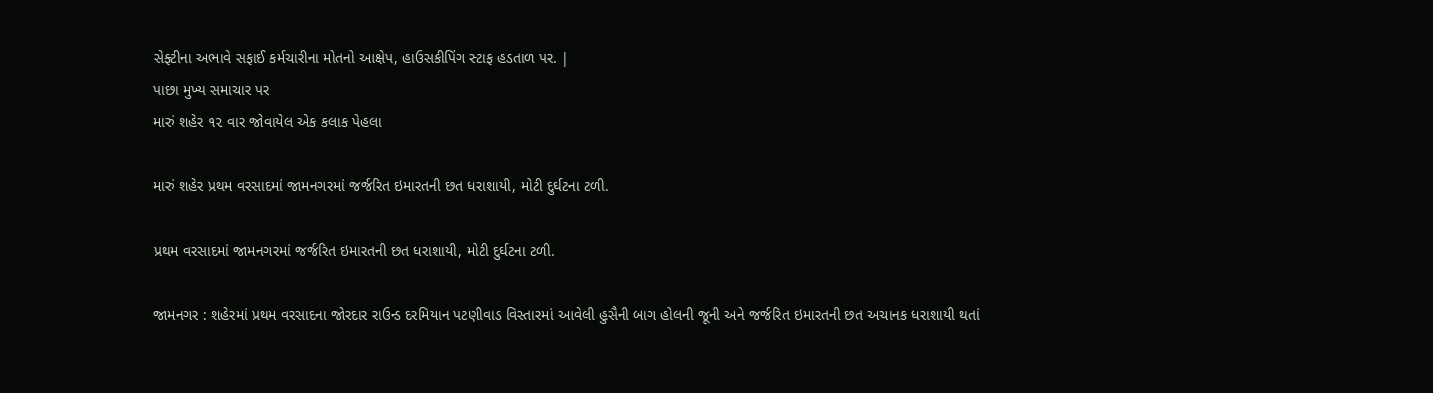સેફ્ટીના અભાવે સફાઈ કર્મચારીના મોતનો આક્ષેપ, હાઉસકીપિંગ સ્ટાફ હડતાળ પર. |
પાછા મુખ્ય સમાચાર પર
મારું શહેર ૧૨ વાર જોવાયેલ એક કલાક પેહલા

મારું શહેર પ્રથમ વરસાદમાં જામનગરમાં જર્જરિત ઇમારતની છત ધરાશાયી, મોટી દુર્ઘટના ટળી.

પ્રથમ વરસાદમાં જામનગરમાં જર્જરિત ઇમારતની છત ધરાશાયી, મોટી દુર્ઘટના ટળી.

જામનગર : શહેરમાં પ્રથમ વરસાદના જોરદાર રાઉન્ડ દરમિયાન પટણીવાડ વિસ્તારમાં આવેલી હુસૈની બાગ હોલની જૂની અને જર્જરિત ઇમારતની છત અચાનક ધરાશાયી થતાં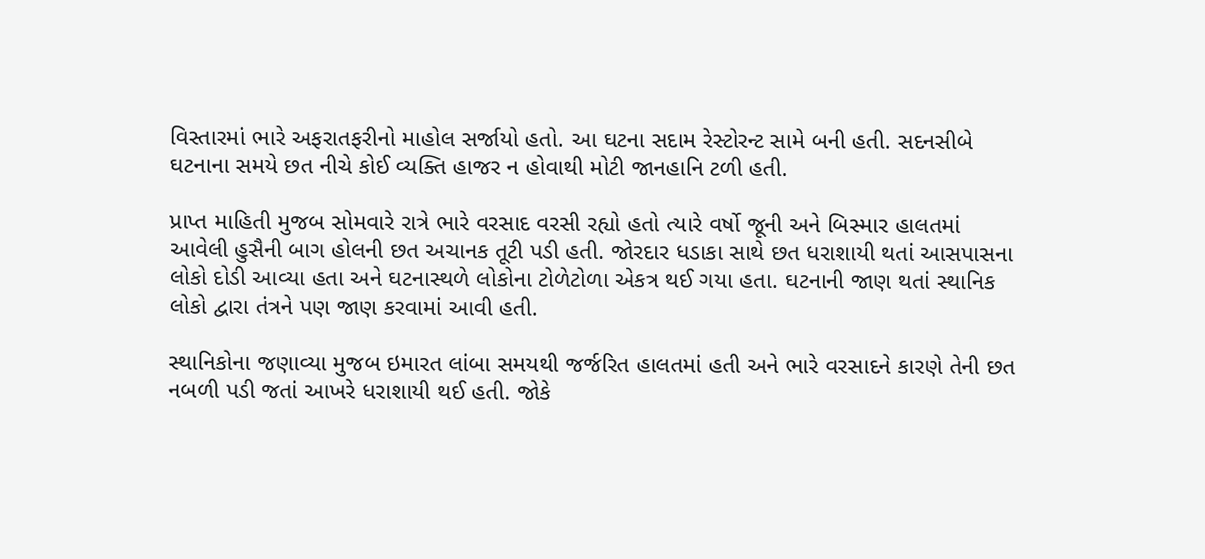વિસ્તારમાં ભારે અફરાતફરીનો માહોલ સર્જાયો હતો. આ ઘટના સદામ રેસ્ટોરન્ટ સામે બની હતી. સદનસીબે ઘટનાના સમયે છત નીચે કોઈ વ્યક્તિ હાજર ન હોવાથી મોટી જાનહાનિ ટળી હતી.

પ્રાપ્ત માહિતી મુજબ સોમવારે રાત્રે ભારે વરસાદ વરસી રહ્યો હતો ત્યારે વર્ષો જૂની અને બિસ્માર હાલતમાં આવેલી હુસૈની બાગ હોલની છત અચાનક તૂટી પડી હતી. જોરદાર ધડાકા સાથે છત ધરાશાયી થતાં આસપાસના લોકો દોડી આવ્યા હતા અને ઘટનાસ્થળે લોકોના ટોળેટોળા એકત્ર થઈ ગયા હતા. ઘટનાની જાણ થતાં સ્થાનિક લોકો દ્વારા તંત્રને પણ જાણ કરવામાં આવી હતી.

સ્થાનિકોના જણાવ્યા મુજબ ઇમારત લાંબા સમયથી જર્જરિત હાલતમાં હતી અને ભારે વરસાદને કારણે તેની છત નબળી પડી જતાં આખરે ધરાશાયી થઈ હતી. જોકે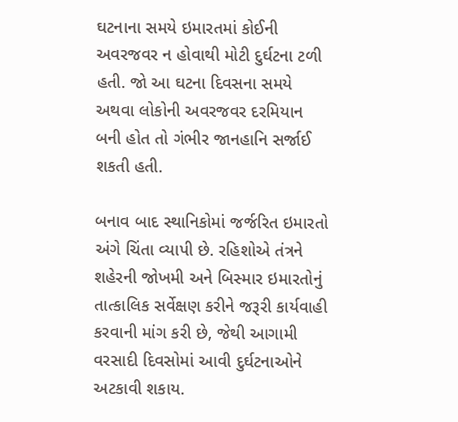ઘટનાના સમયે ઇમારતમાં કોઈની અવરજવર ન હોવાથી મોટી દુર્ઘટના ટળી હતી. જો આ ઘટના દિવસના સમયે અથવા લોકોની અવરજવર દરમિયાન બની હોત તો ગંભીર જાનહાનિ સર્જાઈ શકતી હતી.

બનાવ બાદ સ્થાનિકોમાં જર્જરિત ઇમારતો અંગે ચિંતા વ્યાપી છે. રહિશોએ તંત્રને શહેરની જોખમી અને બિસ્માર ઇમારતોનું તાત્કાલિક સર્વેક્ષણ કરીને જરૂરી કાર્યવાહી કરવાની માંગ કરી છે, જેથી આગામી વરસાદી દિવસોમાં આવી દુર્ઘટનાઓને અટકાવી શકાય.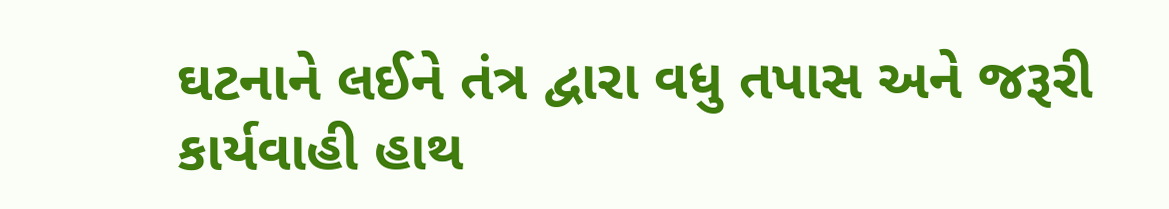ઘટનાને લઈને તંત્ર દ્વારા વધુ તપાસ અને જરૂરી કાર્યવાહી હાથ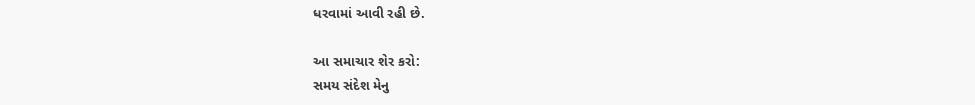ધરવામાં આવી રહી છે.

આ સમાચાર શેર કરો:
સમય સંદેશ મેનુ